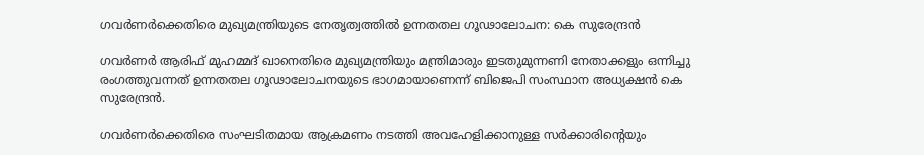ഗവര്‍ണര്‍ക്കെതിരെ മുഖ്യമന്ത്രിയുടെ നേതൃത്വത്തില്‍ ഉന്നതതല ഗൂഢാലോചന: കെ സുരേന്ദ്രന്‍

ഗവര്‍ണര്‍ ആരിഫ് മുഹമ്മദ് ഖാനെതിരെ മുഖ്യമന്ത്രിയും മന്ത്രിമാരും ഇടതുമുന്നണി നേതാക്കളും ഒന്നിച്ചു രംഗത്തുവന്നത് ഉന്നതതല ഗൂഢാലോചനയുടെ ഭാഗമായാണെന്ന് ബിജെപി സംസ്ഥാന അധ്യക്ഷന്‍ കെ സുരേന്ദ്രന്‍.

ഗവര്‍ണര്‍ക്കെതിരെ സംഘടിതമായ ആക്രമണം നടത്തി അവഹേളിക്കാനുള്ള സര്‍ക്കാരിന്റെയും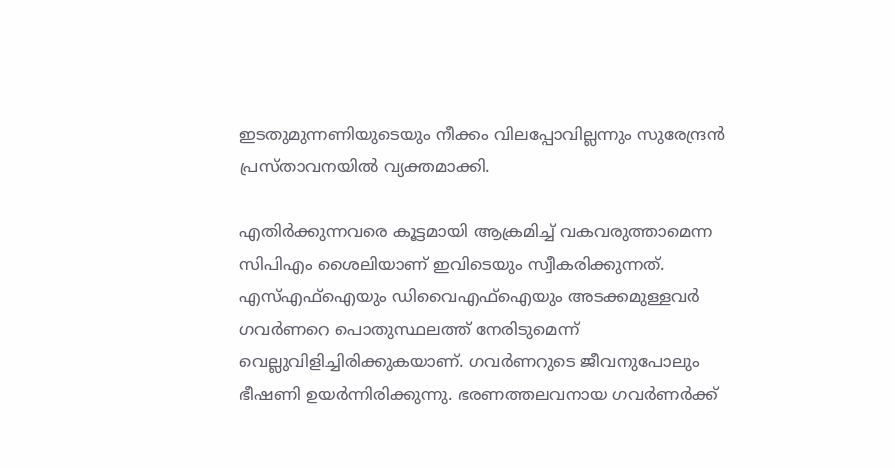ഇടതുമുന്നണിയുടെയും നീക്കം വിലപ്പോവില്ലന്നും സുരേന്ദ്രന്‍ പ്രസ്താവനയില്‍ വ്യക്തമാക്കി.

എതിര്‍ക്കുന്നവരെ കൂട്ടമായി ആക്രമിച്ച്‌ വകവരുത്താമെന്ന സിപിഎം ശൈലിയാണ് ഇവിടെയും സ്വീകരിക്കുന്നത്. എസ്‌എഫ്‌ഐയും ഡിവൈഎഫ്‌ഐയും അടക്കമുള്ളവര്‍ ഗവര്‍ണറെ പൊതുസ്ഥലത്ത് നേരിടുമെന്ന് വെല്ലുവിളിച്ചിരിക്കുകയാണ്. ഗവര്‍ണറുടെ ജീവനുപോലും ഭീഷണി ഉയര്‍ന്നിരിക്കുന്നു. ഭരണത്തലവനായ ഗവര്‍ണര്‍ക്ക്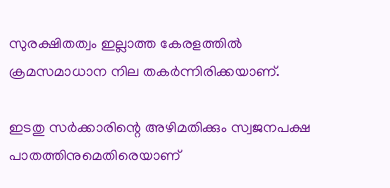സുരക്ഷിതത്വം ഇല്ലാത്ത കേരളത്തില്‍ ക്രമസമാധാന നില തകര്‍ന്നിരിക്കയാണ്.

ഇടതു സര്‍ക്കാരിന്റെ അഴിമതിക്കും സ്വജനപക്ഷ പാതത്തിനുമെതിരെയാണ്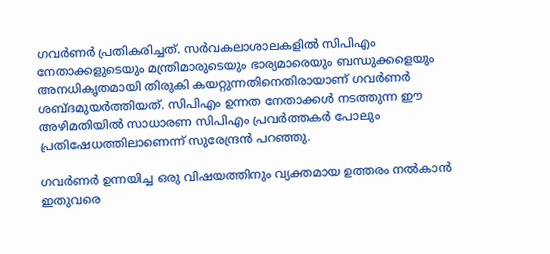ഗവര്‍ണര്‍ പ്രതികരിച്ചത്. സര്‍വകലാശാലകളില്‍ സിപിഎം നേതാക്കളുടെയും മന്ത്രിമാരുടെയും ഭാര്യമാരെയും ബന്ധുക്കളെയും അനധികൃതമായി തിരുകി കയറ്റുന്നതിനെതിരായാണ് ഗവര്‍ണര്‍ ശബ്ദമുയര്‍ത്തിയത്. സിപിഎം ഉന്നത നേതാക്കള്‍ നടത്തുന്ന ഈ അഴിമതിയില്‍ സാധാരണ സിപിഎം പ്രവര്‍ത്തകര്‍ പോലും പ്രതിഷേധത്തിലാണെന്ന് സുരേന്ദ്രന്‍ പറഞ്ഞു.

ഗവര്‍ണര്‍ ഉന്നയിച്ച ഒരു വിഷയത്തിനും വ്യക്തമായ ഉത്തരം നല്‍കാന്‍ ഇതുവരെ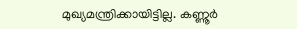മുഖ്യമന്ത്രിക്കായിട്ടില്ല. കണ്ണൂര്‍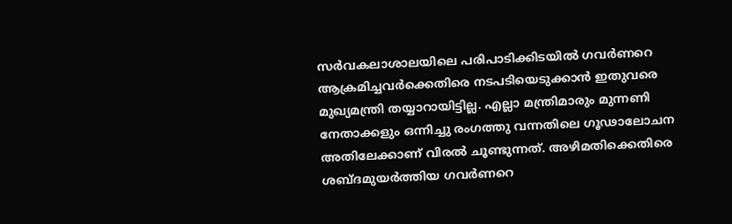സര്‍വകലാശാലയിലെ പരിപാടിക്കിടയില്‍ ഗവര്‍ണറെ ആക്രമിച്ചവര്‍ക്കെതിരെ നടപടിയെടുക്കാന്‍ ഇതുവരെ മുഖ്യമന്ത്രി തയ്യാറായിട്ടില്ല. എല്ലാ മന്ത്രിമാരും മുന്നണി നേതാക്കളും ഒന്നിച്ചു രംഗത്തു വന്നതിലെ ഗൂഢാലോചന അതിലേക്കാണ് വിരല്‍ ചൂണ്ടുന്നത്. അഴിമതിക്കെതിരെ ശബ്ദമുയര്‍ത്തിയ ഗവര്‍ണറെ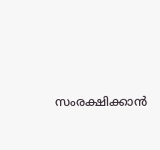സംരക്ഷിക്കാന്‍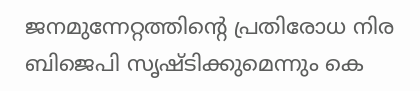ജനമുന്നേറ്റത്തിന്റെ പ്രതിരോധ നിര ബിജെപി സൃഷ്ടിക്കുമെന്നും കെ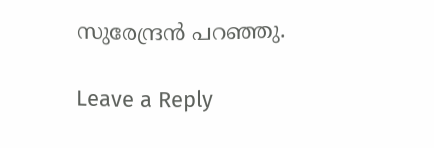സുരേന്ദ്രന്‍ പറഞ്ഞു.

Leave a Reply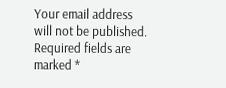Your email address will not be published. Required fields are marked *